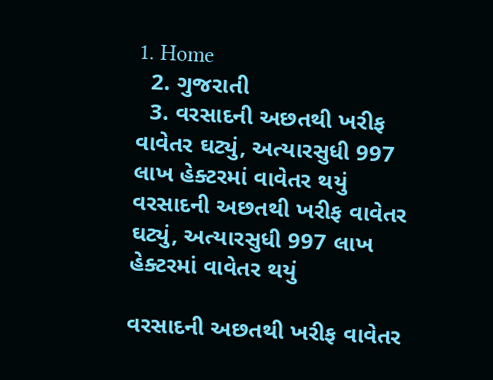1. Home
  2. ગુજરાતી
  3. વરસાદની અછતથી ખરીફ વાવેતર ઘટ્યું, અત્યારસુધી 997 લાખ હેક્ટરમાં વાવેતર થયું
વરસાદની અછતથી ખરીફ વાવેતર ઘટ્યું, અત્યારસુધી 997 લાખ હેક્ટરમાં વાવેતર થયું

વરસાદની અછતથી ખરીફ વાવેતર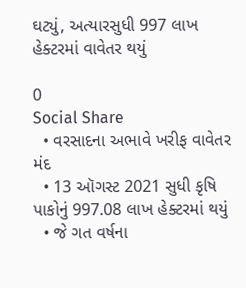ઘટ્યું, અત્યારસુધી 997 લાખ હેક્ટરમાં વાવેતર થયું

0
Social Share
  • વરસાદના અભાવે ખરીફ વાવેતર મંદ
  • 13 ઑગસ્ટ 2021 સુધી કૃષિ પાકોનું 997.08 લાખ હેક્ટરમાં થયું
  • જે ગત વર્ષના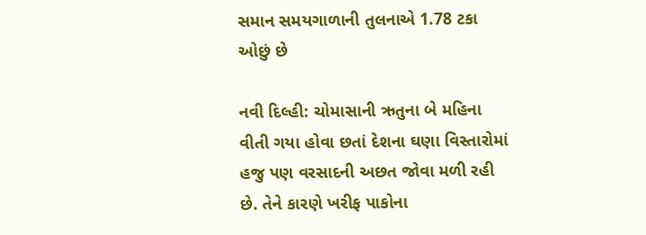સમાન સમયગાળાની તુલનાએ 1.78 ટકા ઓછું છે

નવી દિલ્હી: ચોમાસાની ઋતુના બે મહિના વીતી ગયા હોવા છતાં દેશના ઘણા વિસ્તારોમાં હજુ પણ વરસાદની અછત જોવા મળી રહી છે. તેને કારણે ખરીફ પાકોના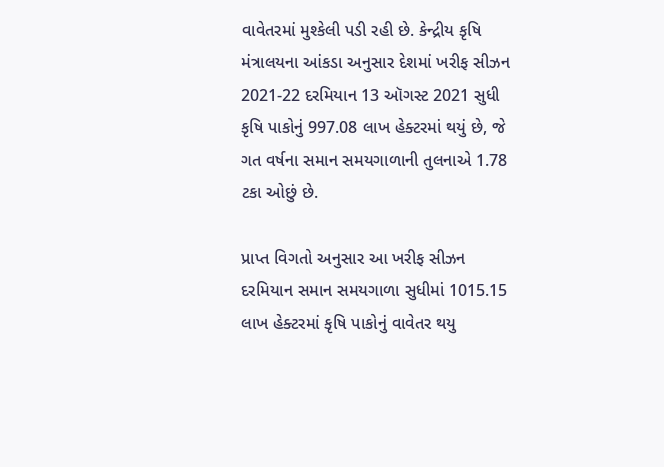વાવેતરમાં મુશ્કેલી પડી રહી છે. કેન્દ્રીય કૃષિ મંત્રાલયના આંકડા અનુસાર દેશમાં ખરીફ સીઝન 2021-22 દરમિયાન 13 ઑગસ્ટ 2021 સુધી કૃષિ પાકોનું 997.08 લાખ હેક્ટરમાં થયું છે, જે ગત વર્ષના સમાન સમયગાળાની તુલનાએ 1.78 ટકા ઓછું છે.

પ્રાપ્ત વિગતો અનુસાર આ ખરીફ સીઝન દરમિયાન સમાન સમયગાળા સુધીમાં 1015.15 લાખ હેક્ટરમાં કૃષિ પાકોનું વાવેતર થયુ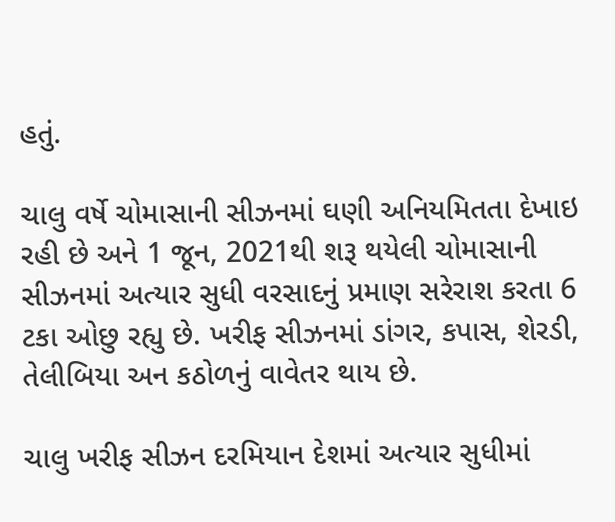હતું.

ચાલુ વર્ષે ચોમાસાની સીઝનમાં ઘણી અનિયમિતતા દેખાઇ રહી છે અને 1 જૂન, 2021થી શરૂ થયેલી ચોમાસાની સીઝનમાં અત્યાર સુધી વરસાદનું પ્રમાણ સરેરાશ કરતા 6 ટકા ઓછુ રહ્યુ છે. ખરીફ સીઝનમાં ડાંગર, કપાસ, શેરડી, તેલીબિયા અન કઠોળનું વાવેતર થાય છે.

ચાલુ ખરીફ સીઝન દરમિયાન દેશમાં અત્યાર સુધીમાં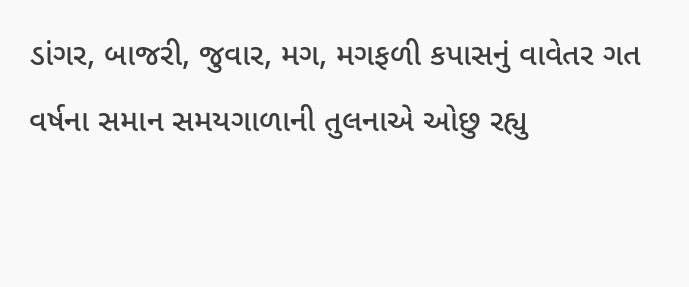ડાંગર, બાજરી, જુવાર, મગ, મગફળી કપાસનું વાવેતર ગત વર્ષના સમાન સમયગાળાની તુલનાએ ઓછુ રહ્યુ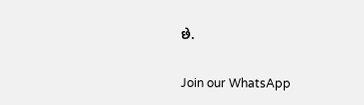છે.

Join our WhatsApp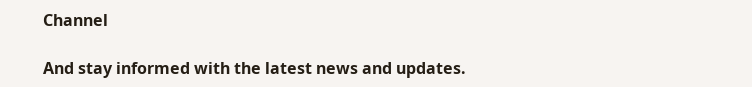Channel

And stay informed with the latest news and updates.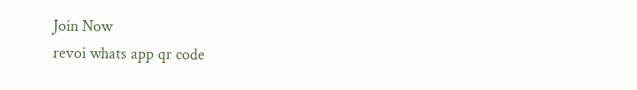Join Now
revoi whats app qr code